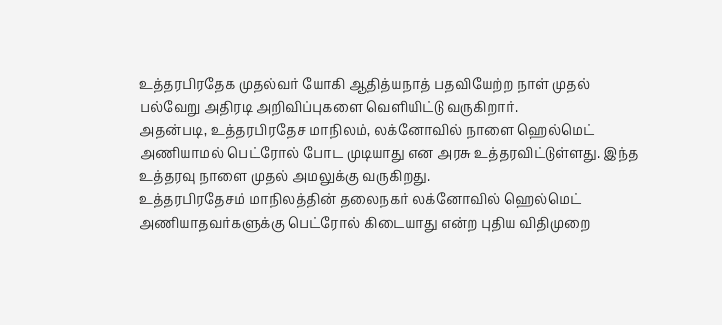உத்தரபிரதேக முதல்வர் யோகி ஆதித்யநாத் பதவியேற்ற நாள் முதல் பல்வேறு அதிரடி அறிவிப்புகளை வெளியிட்டு வருகிறார்.
அதன்படி, உத்தரபிரதேச மாநிலம், லக்னோவில் நாளை ஹெல்மெட் அணியாமல் பெட்ரோல் போட முடியாது என அரசு உத்தரவிட்டுள்ளது. இந்த உத்தரவு நாளை முதல் அமலுக்கு வருகிறது.
உத்தரபிரதேசம் மாநிலத்தின் தலைநகர் லக்னோவில் ஹெல்மெட் அணியாதவர்களுக்கு பெட்ரோல் கிடையாது என்ற புதிய விதிமுறை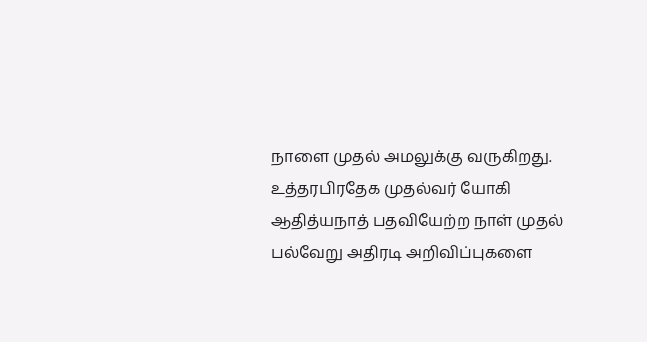நாளை முதல் அமலுக்கு வருகிறது.
உத்தரபிரதேக முதல்வர் யோகி ஆதித்யநாத் பதவியேற்ற நாள் முதல் பல்வேறு அதிரடி அறிவிப்புகளை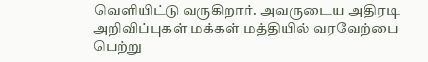வெளியிட்டு வருகிறார். அவருடைய அதிரடி அறிவிப்புகள் மக்கள் மத்தியில் வரவேற்பை பெற்று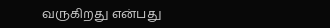வருகிறது என்பது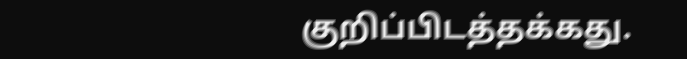குறிப்பிடத்தக்கது.